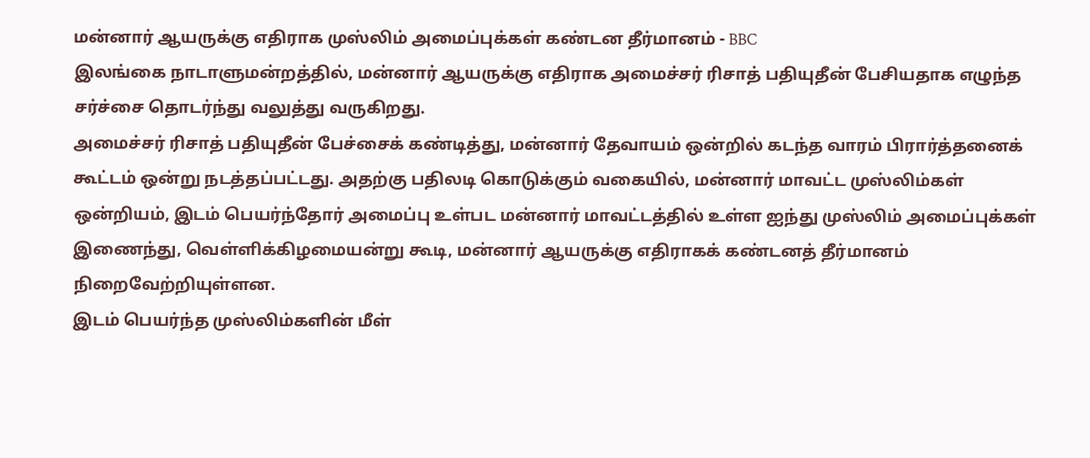மன்னார் ஆயருக்கு எதிராக முஸ்லிம் அமைப்புக்கள் கண்டன தீர்மானம் - BBC
இலங்கை நாடாளுமன்றத்தில், மன்னார் ஆயருக்கு எதிராக அமைச்சர் ரிசாத் பதியுதீன் பேசியதாக எழுந்த சர்ச்சை தொடர்ந்து வலுத்து வருகிறது.
அமைச்சர் ரிசாத் பதியுதீன் பேச்சைக் கண்டித்து, மன்னார் தேவாயம் ஒன்றில் கடந்த வாரம் பிரார்த்தனைக் கூட்டம் ஒன்று நடத்தப்பட்டது. அதற்கு பதிலடி கொடுக்கும் வகையில், மன்னார் மாவட்ட முஸ்லிம்கள் ஒன்றியம், இடம் பெயர்ந்தோர் அமைப்பு உள்பட மன்னார் மாவட்டத்தில் உள்ள ஐந்து முஸ்லிம் அமைப்புக்கள் இணைந்து, வெள்ளிக்கிழமையன்று கூடி, மன்னார் ஆயருக்கு எதிராகக் கண்டனத் தீர்மானம் நிறைவேற்றியுள்ளன.
இடம் பெயர்ந்த முஸ்லிம்களின் மீள்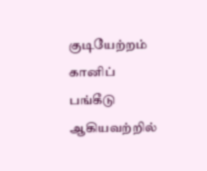குடியேற்றம் கானிப் பங்கீடு ஆகியவற்றில்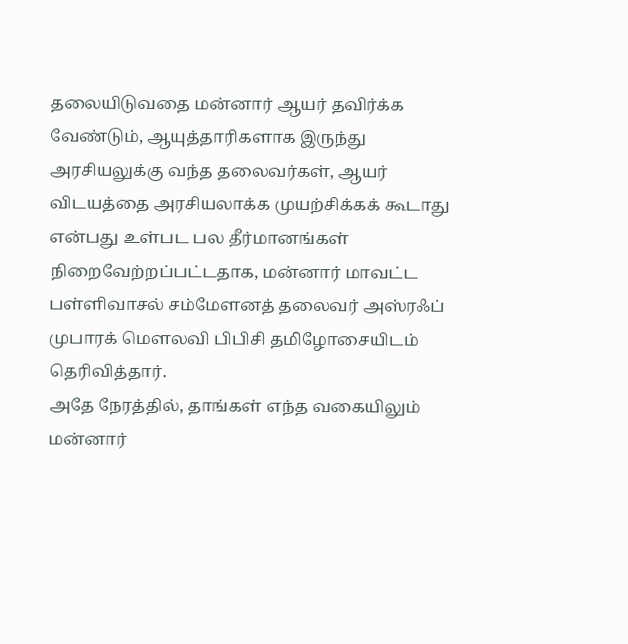தலையிடுவதை மன்னார் ஆயர் தவிர்க்க வேண்டும், ஆயுத்தாரிகளாக இருந்து அரசியலுக்கு வந்த தலைவர்கள், ஆயர் விடயத்தை அரசியலாக்க முயற்சிக்கக் கூடாது என்பது உள்பட பல தீர்மானங்கள் நிறைவேற்றப்பட்டதாக, மன்னார் மாவட்ட பள்ளிவாசல் சம்மேளனத் தலைவர் அஸ்ரஃப் முபாரக் மெளலவி பிபிசி தமிழோசையிடம் தெரிவித்தார்.
அதே நேரத்தில், தாங்கள் எந்த வகையிலும் மன்னார்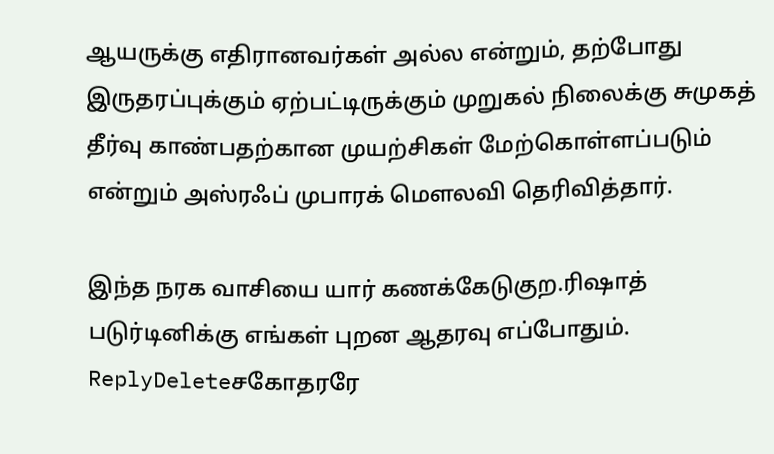ஆயருக்கு எதிரானவர்கள் அல்ல என்றும், தற்போது இருதரப்புக்கும் ஏற்பட்டிருக்கும் முறுகல் நிலைக்கு சுமுகத் தீர்வு காண்பதற்கான முயற்சிகள் மேற்கொள்ளப்படும் என்றும் அஸ்ரஃப் முபாரக் மெளலவி தெரிவித்தார்.

இந்த நரக வாசியை யார் கணக்கேடுகுற.ரிஷாத் படுர்டினிக்கு எங்கள் புறன ஆதரவு எப்போதும்.
ReplyDeleteசகோதரரே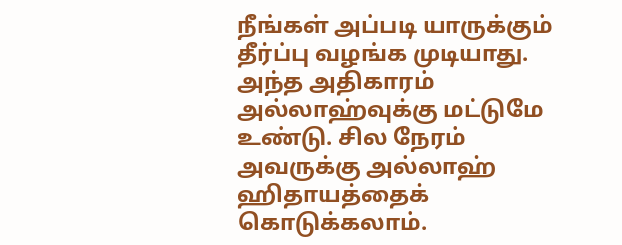நீங்கள் அப்படி யாருக்கும் தீர்ப்பு வழங்க முடியாது. அந்த அதிகாரம் அல்லாஹ்வுக்கு மட்டுமே உண்டு. சில நேரம் அவருக்கு அல்லாஹ் ஹிதாயத்தைக் கொடுக்கலாம்.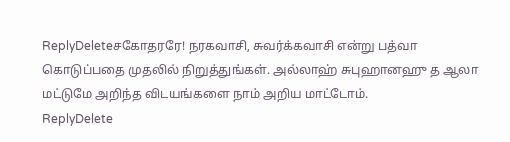ReplyDeleteசகோதரரே! நரகவாசி, சுவர்க்கவாசி என்று பத்வா கொடுப்பதை முதலில் நிறுத்துங்கள். அல்லாஹ் சுபுஹானஹு த ஆலா மட்டுமே அறிந்த விடயங்களை நாம் அறிய மாட்டோம்.
ReplyDelete